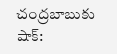చంద్రబాబుకు షాక్: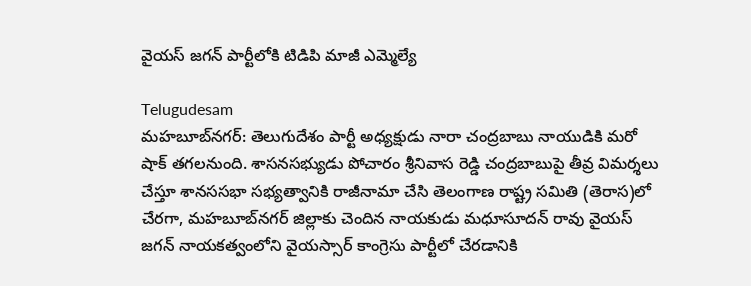వైయస్ జగన్ పార్టీలోకి టిడిపి మాజీ ఎమ్మెల్యే

Telugudesam
మహబూబ్‌నగర్: తెలుగుదేశం పార్టీ అధ్యక్షుడు నారా చంద్రబాబు నాయుడికి మరో షాక్ తగలనుంది. శాసనసభ్యుడు పోచారం శ్రీనివాస రెడ్డి చంద్రబాబుపై తీవ్ర విమర్శలు చేస్తూ శానససభా సభ్యత్వానికి రాజీనామా చేసి తెలంగాణ రాష్ట్ర సమితి (తెరాస)లో చేరగా, మహబూబ్‌నగర్ జిల్లాకు చెందిన నాయకుడు మధూసూదన్ రావు వైయస్ జగన్ నాయకత్వంలోని వైయస్సార్ కాంగ్రెసు పార్టీలో చేరడానికి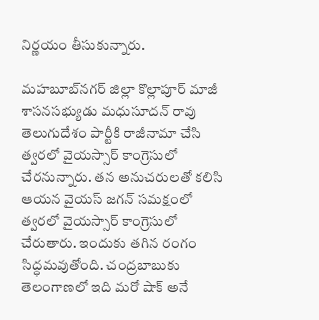నిర్ణయం తీసుకున్నారు.

మహబూబ్‌నగర్ జిల్లా కొల్లాపూర్ మాజీ శాసనసభ్యుడు మధుసూదన్ రావు తెలుగుదేశం పార్టీకి రాజీనామా చేసి త్వరలో వైయస్సార్ కాంగ్రెసులో చేరనున్నారు. తన అనుచరులతో కలిసి ఆయన వైయస్ జగన్ సమక్షంలో త్వరలో వైయస్సార్ కాంగ్రెసులో చేరుతారు. ఇందుకు తగిన రంగం సిద్ధమవుతోంది. చంద్రబాబుకు తెలంగాణలో ఇది మరో షాక్ అనే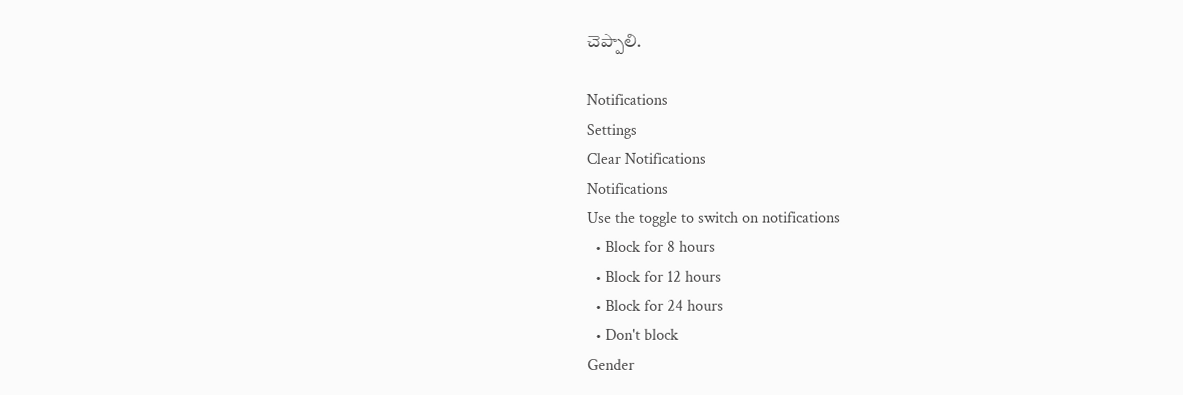చెప్పాలి.

Notifications
Settings
Clear Notifications
Notifications
Use the toggle to switch on notifications
  • Block for 8 hours
  • Block for 12 hours
  • Block for 24 hours
  • Don't block
Gender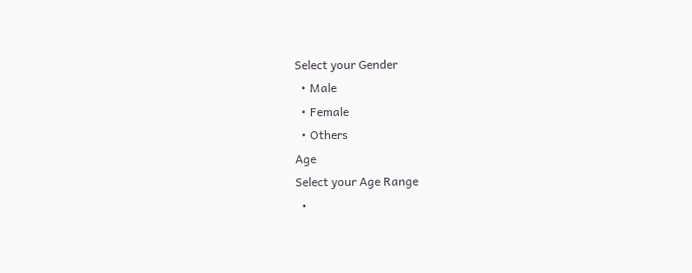Select your Gender
  • Male
  • Female
  • Others
Age
Select your Age Range
  •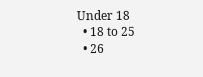Under 18
  • 18 to 25
  • 26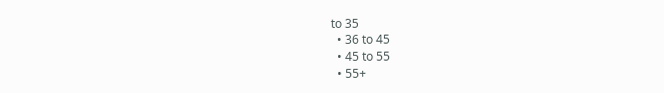to 35
  • 36 to 45
  • 45 to 55
  • 55+